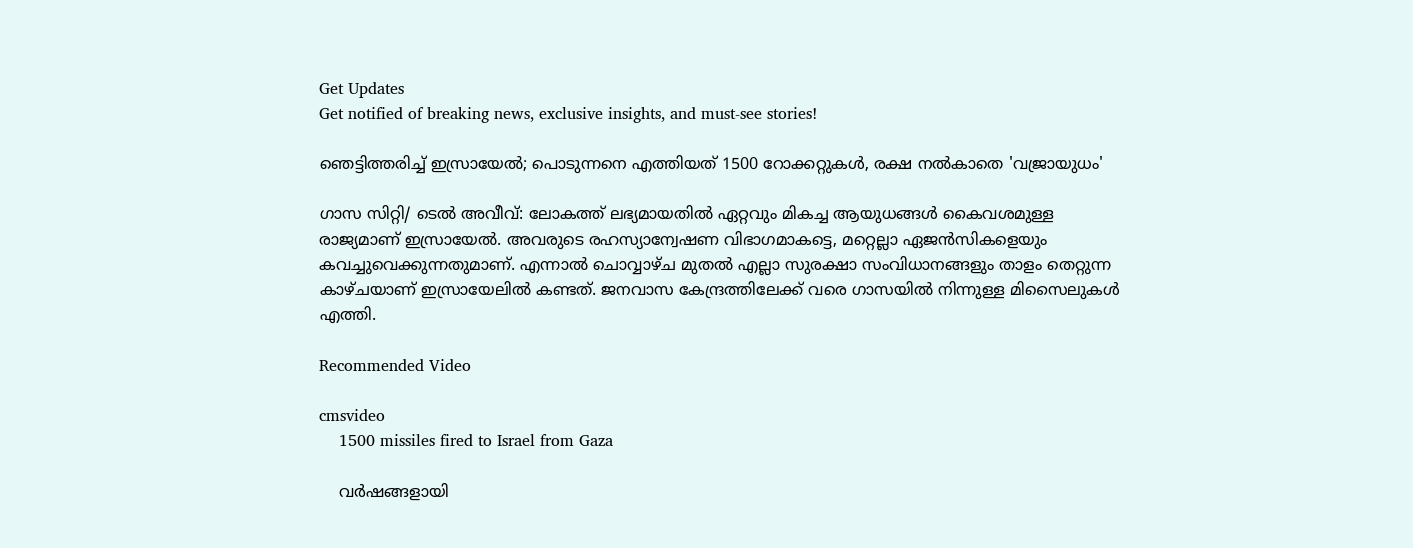Get Updates
Get notified of breaking news, exclusive insights, and must-see stories!

ഞെട്ടിത്തരിച്ച് ഇസ്രായേല്‍; പൊടുന്നനെ എത്തിയത് 1500 റോക്കറ്റുകള്‍, രക്ഷ നല്‍കാതെ 'വജ്രായുധം'

ഗാസ സിറ്റി/ ടെല്‍ അവീവ്: ലോകത്ത് ലഭ്യമായതില്‍ ഏറ്റവും മികച്ച ആയുധങ്ങള്‍ കൈവശമുള്ള രാജ്യമാണ് ഇസ്രായേല്‍. അവരുടെ രഹസ്യാന്വേഷണ വിഭാഗമാകട്ടെ, മറ്റെല്ലാ ഏജന്‍സികളെയും കവച്ചുവെക്കുന്നതുമാണ്. എന്നാല്‍ ചൊവ്വാഴ്ച മുതല്‍ എല്ലാ സുരക്ഷാ സംവിധാനങ്ങളും താളം തെറ്റുന്ന കാഴ്ചയാണ് ഇസ്രായേലില്‍ കണ്ടത്. ജനവാസ കേന്ദ്രത്തിലേക്ക് വരെ ഗാസയില്‍ നിന്നുള്ള മിസൈലുകള്‍ എത്തി.

Recommended Video

cmsvideo
    1500 missiles fired to Israel from Gaza

    വര്‍ഷങ്ങളായി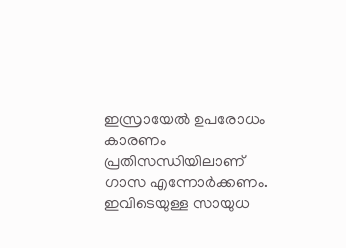ഇസ്രായേല്‍ ഉപരോധം കാരണം പ്രതിസന്ധിയിലാണ് ഗാസ എന്നോര്‍ക്കണം. ഇവിടെയുള്ള സായുധ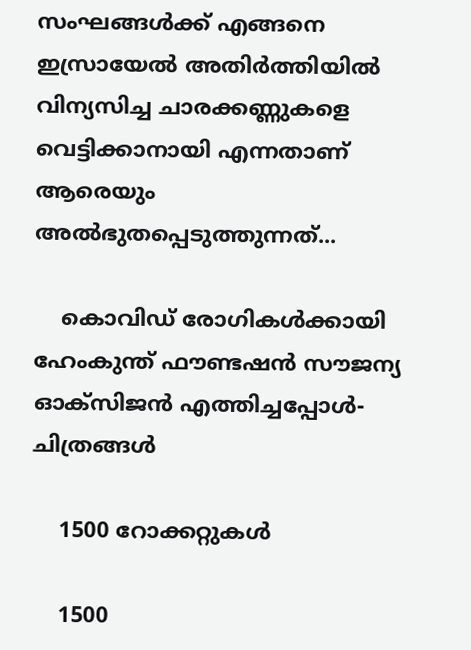സംഘങ്ങള്‍ക്ക് എങ്ങനെ ഇസ്രായേല്‍ അതിര്‍ത്തിയില്‍ വിന്യസിച്ച ചാരക്കണ്ണുകളെ വെട്ടിക്കാനായി എന്നതാണ് ആരെയും അല്‍ഭുതപ്പെടുത്തുന്നത്...

    കൊവിഡ് രോഗികൾക്കായി ഹേംകുന്ത് ഫൗണ്ടഷൻ സൗജന്യ ഓക്സിജൻ എത്തിച്ചപ്പോൾ- ചിത്രങ്ങൾ

    1500 റോക്കറ്റുകള്‍

    1500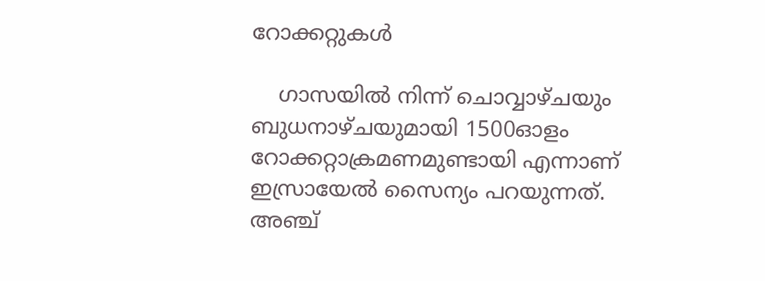റോക്കറ്റുകള്‍

    ഗാസയില്‍ നിന്ന് ചൊവ്വാഴ്ചയും ബുധനാഴ്ചയുമായി 1500ഓളം റോക്കറ്റാക്രമണമുണ്ടായി എന്നാണ് ഇസ്രായേല്‍ സൈന്യം പറയുന്നത്. അഞ്ച്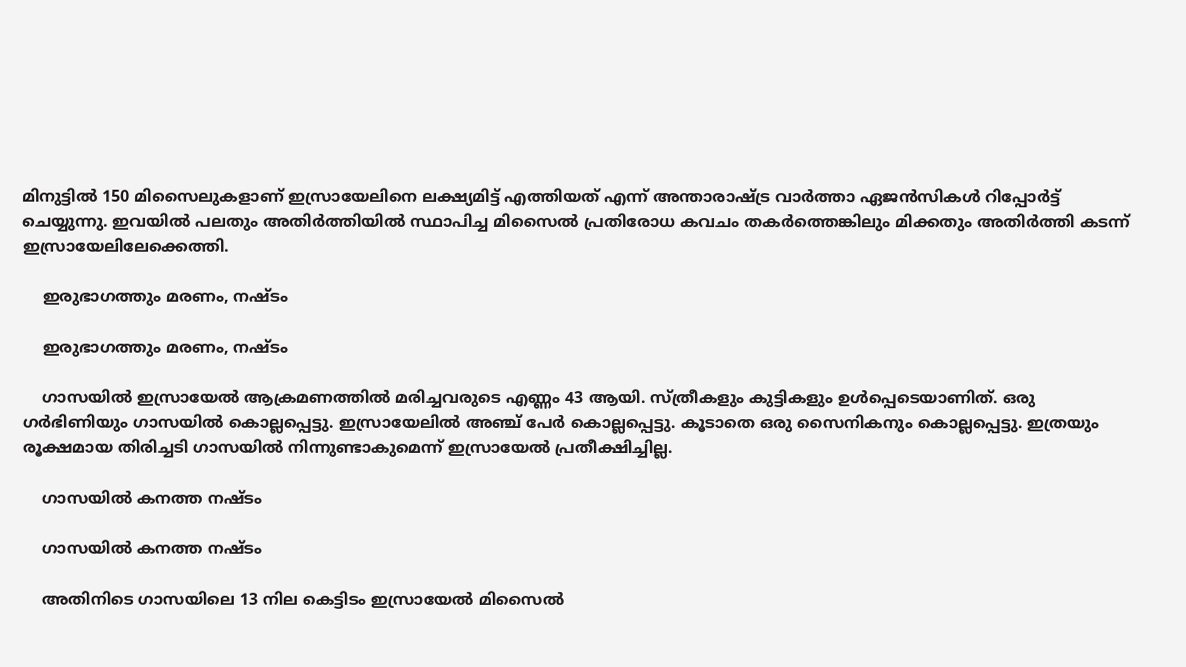മിനുട്ടില്‍ 150 മിസൈലുകളാണ് ഇസ്രായേലിനെ ലക്ഷ്യമിട്ട് എത്തിയത് എന്ന് അന്താരാഷ്ട്ര വാര്‍ത്താ ഏജന്‍സികള്‍ റിപ്പോര്‍ട്ട് ചെയ്യുന്നു. ഇവയില്‍ പലതും അതിര്‍ത്തിയില്‍ സ്ഥാപിച്ച മിസൈല്‍ പ്രതിരോധ കവചം തകര്‍ത്തെങ്കിലും മിക്കതും അതിര്‍ത്തി കടന്ന് ഇസ്രായേലിലേക്കെത്തി.

    ഇരുഭാഗത്തും മരണം, നഷ്ടം

    ഇരുഭാഗത്തും മരണം, നഷ്ടം

    ഗാസയില്‍ ഇസ്രായേല്‍ ആക്രമണത്തില്‍ മരിച്ചവരുടെ എണ്ണം 43 ആയി. സ്ത്രീകളും കുട്ടികളും ഉള്‍പ്പെടെയാണിത്. ഒരു ഗര്‍ഭിണിയും ഗാസയില്‍ കൊല്ലപ്പെട്ടു. ഇസ്രായേലില്‍ അഞ്ച് പേര്‍ കൊല്ലപ്പെട്ടു. കൂടാതെ ഒരു സൈനികനും കൊല്ലപ്പെട്ടു. ഇത്രയും രൂക്ഷമായ തിരിച്ചടി ഗാസയില്‍ നിന്നുണ്ടാകുമെന്ന് ഇസ്രായേല്‍ പ്രതീക്ഷിച്ചില്ല.

    ഗാസയില്‍ കനത്ത നഷ്ടം

    ഗാസയില്‍ കനത്ത നഷ്ടം

    അതിനിടെ ഗാസയിലെ 13 നില കെട്ടിടം ഇസ്രായേല്‍ മിസൈല്‍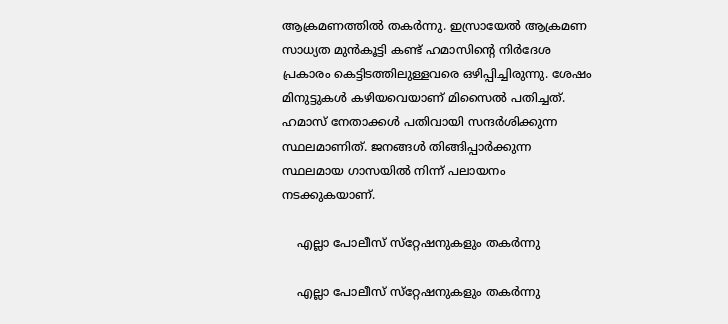ആക്രമണത്തില്‍ തകര്‍ന്നു. ഇസ്രായേല്‍ ആക്രമണ സാധ്യത മുന്‍കൂട്ടി കണ്ട് ഹമാസിന്റെ നിര്‍ദേശ പ്രകാരം കെട്ടിടത്തിലുള്ളവരെ ഒഴിപ്പിച്ചിരുന്നു. ശേഷം മിനുട്ടുകള്‍ കഴിയവെയാണ് മിസൈല്‍ പതിച്ചത്. ഹമാസ് നേതാക്കള്‍ പതിവായി സന്ദര്‍ശിക്കുന്ന സ്ഥലമാണിത്. ജനങ്ങള്‍ തിങ്ങിപ്പാര്‍ക്കുന്ന സ്ഥലമായ ഗാസയില്‍ നിന്ന് പലായനം നടക്കുകയാണ്.

    എല്ലാ പോലീസ് സ്‌റ്റേഷനുകളും തകര്‍ന്നു

    എല്ലാ പോലീസ് സ്‌റ്റേഷനുകളും തകര്‍ന്നു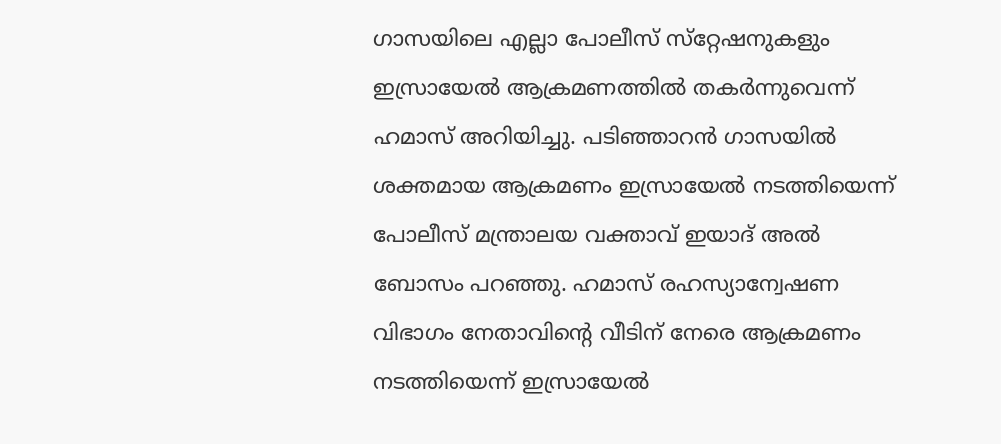ഗാസയിലെ എല്ലാ പോലീസ് സ്‌റ്റേഷനുകളും ഇസ്രായേല്‍ ആക്രമണത്തില്‍ തകര്‍ന്നുവെന്ന് ഹമാസ് അറിയിച്ചു. പടിഞ്ഞാറന്‍ ഗാസയില്‍ ശക്തമായ ആക്രമണം ഇസ്രായേല്‍ നടത്തിയെന്ന് പോലീസ് മന്ത്രാലയ വക്താവ് ഇയാദ് അല്‍ ബോസം പറഞ്ഞു. ഹമാസ് രഹസ്യാന്വേഷണ വിഭാഗം നേതാവിന്റെ വീടിന് നേരെ ആക്രമണം നടത്തിയെന്ന് ഇസ്രായേല്‍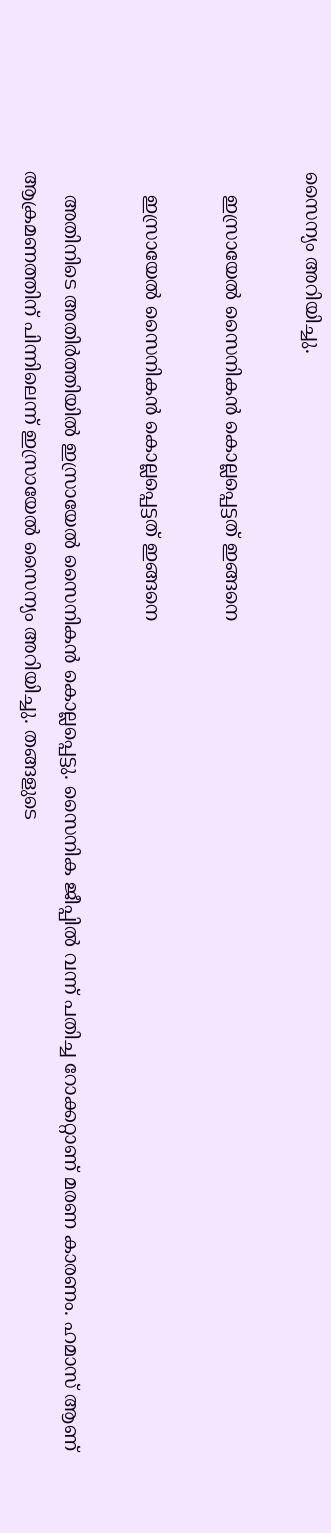സൈന്യം അറിയിച്ചു.

    ഇസ്രായേല്‍ സൈനികന്‍ കൊല്ലപ്പെട്ടത് ഇങ്ങനെ

    ഇസ്രായേല്‍ സൈനികന്‍ കൊല്ലപ്പെട്ടത് ഇങ്ങനെ

    അതിനിടെ അതിര്‍ത്തിയില്‍ ഇസ്രായേല്‍ സൈനികന്‍ കൊല്ലപ്പെട്ടു. സൈനിക ജീപ്പില്‍ വന്ന് പതിച്ച റോക്കറ്റാണ് മരണ കാരണം. ഹമാസ് ആണ് ആക്രമണത്തിന് പിന്നിലെന്ന് ഇസ്രായേല്‍ സൈന്യം അറിയിച്ചു. തങ്ങളുടെ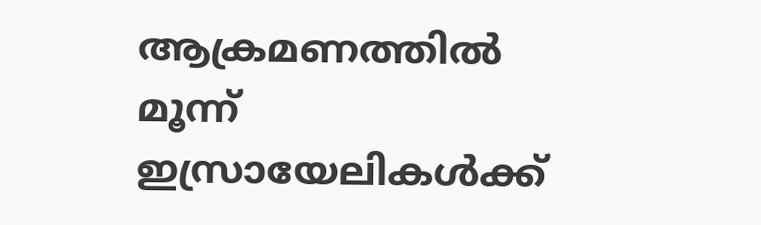ആക്രമണത്തില്‍ മൂന്ന് ഇസ്രായേലികള്‍ക്ക്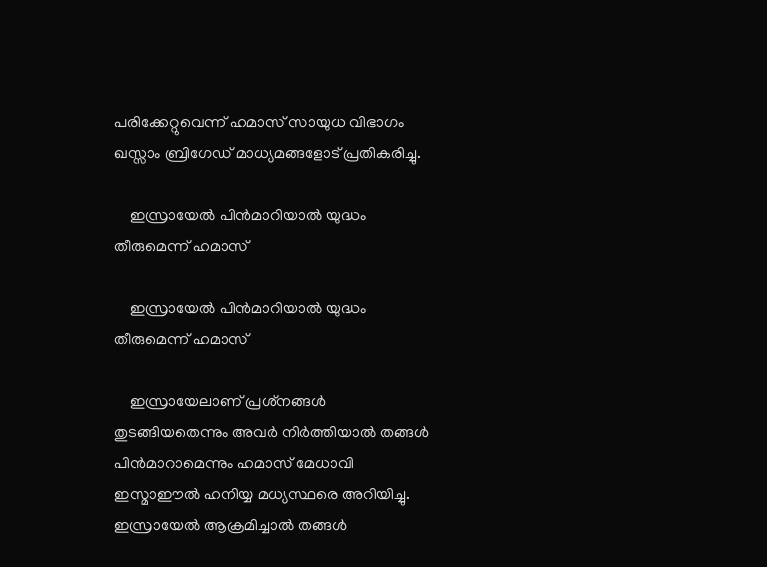പരിക്കേറ്റുവെന്ന് ഹമാസ് സായുധ വിഭാഗം ഖസ്സാം ബ്രിഗേഡ് മാധ്യമങ്ങളോട് പ്രതികരിച്ചു.

    ഇസ്രായേല്‍ പിന്‍മാറിയാല്‍ യുദ്ധം തീരുമെന്ന് ഹമാസ്

    ഇസ്രായേല്‍ പിന്‍മാറിയാല്‍ യുദ്ധം തീരുമെന്ന് ഹമാസ്

    ഇസ്രായേലാണ് പ്രശ്‌നങ്ങള്‍ തുടങ്ങിയതെന്നും അവര്‍ നിര്‍ത്തിയാല്‍ തങ്ങള്‍ പിന്‍മാറാമെന്നും ഹമാസ് മേധാവി ഇസ്മാഈല്‍ ഹനിയ്യ മധ്യസ്ഥരെ അറിയിച്ചു. ഇസ്രായേല്‍ ആക്രമിച്ചാല്‍ തങ്ങള്‍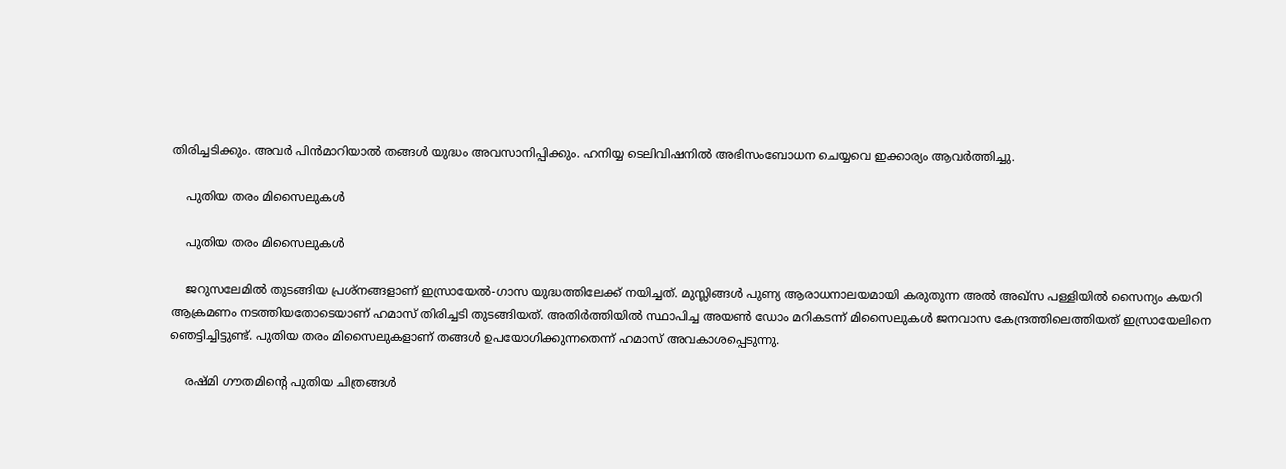തിരിച്ചടിക്കും. അവര്‍ പിന്‍മാറിയാല്‍ തങ്ങള്‍ യുദ്ധം അവസാനിപ്പിക്കും. ഹനിയ്യ ടെലിവിഷനില്‍ അഭിസംബോധന ചെയ്യവെ ഇക്കാര്യം ആവര്‍ത്തിച്ചു.

    പുതിയ തരം മിസൈലുകള്‍

    പുതിയ തരം മിസൈലുകള്‍

    ജറുസലേമില്‍ തുടങ്ങിയ പ്രശ്‌നങ്ങളാണ് ഇസ്രായേല്‍-ഗാസ യുദ്ധത്തിലേക്ക് നയിച്ചത്. മുസ്ലിങ്ങള്‍ പുണ്യ ആരാധനാലയമായി കരുതുന്ന അല്‍ അഖ്‌സ പള്ളിയില്‍ സൈന്യം കയറി ആക്രമണം നടത്തിയതോടെയാണ് ഹമാസ് തിരിച്ചടി തുടങ്ങിയത്. അതിര്‍ത്തിയില്‍ സ്ഥാപിച്ച അയണ്‍ ഡോം മറികടന്ന് മിസൈലുകള്‍ ജനവാസ കേന്ദ്രത്തിലെത്തിയത് ഇസ്രായേലിനെ ഞെട്ടിച്ചിട്ടുണ്ട്. പുതിയ തരം മിസൈലുകളാണ് തങ്ങള്‍ ഉപയോഗിക്കുന്നതെന്ന് ഹമാസ് അവകാശപ്പെടുന്നു.

    രഷ്മി ഗൗതമിന്‍റെ പുതിയ ചിത്രങ്ങള്‍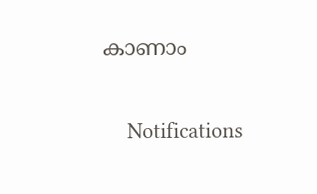കാണാം

    Notifications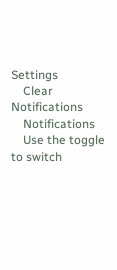Settings
    Clear Notifications
    Notifications
    Use the toggle to switch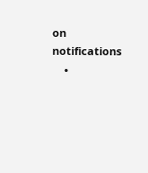on notifications
    •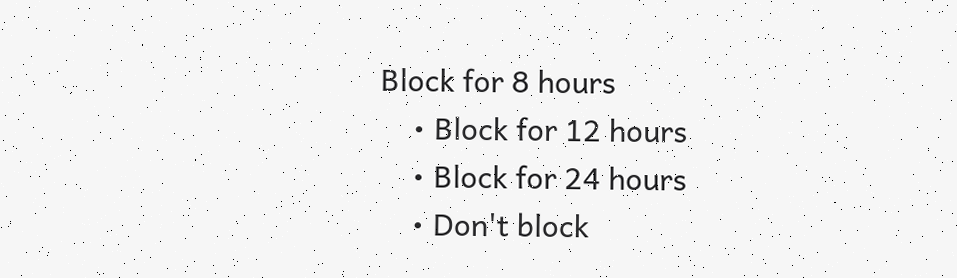Block for 8 hours
    • Block for 12 hours
    • Block for 24 hours
    • Don't block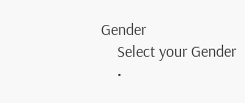Gender
    Select your Gender
    •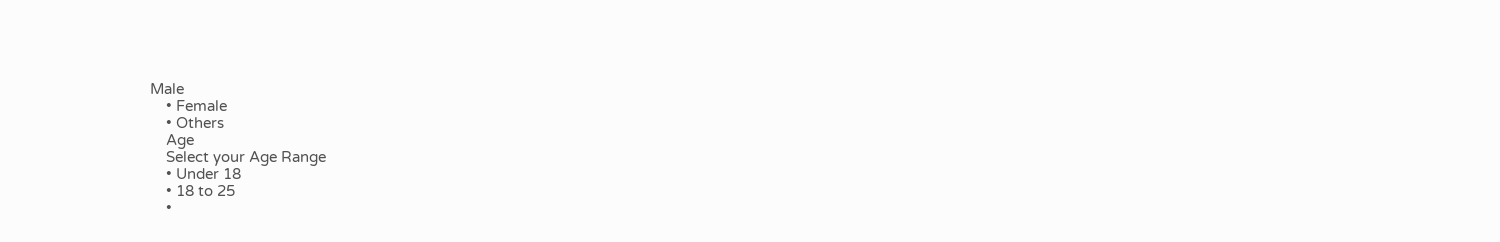Male
    • Female
    • Others
    Age
    Select your Age Range
    • Under 18
    • 18 to 25
    •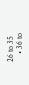26 to 35
    • 36 to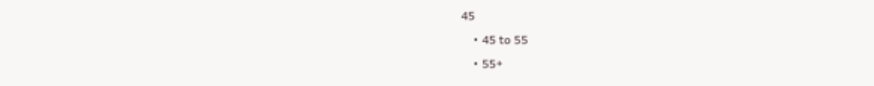45
    • 45 to 55
    • 55+